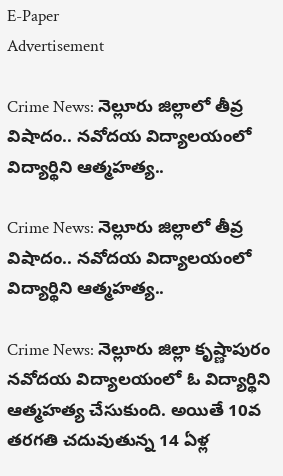E-Paper
Advertisement

Crime News: నెల్లూరు జిల్లాలో తీవ్ర విషాదం.. నవోదయ విద్యాలయంలో విద్యార్థిని ఆత్మహత్య..

Crime News: నెల్లూరు జిల్లాలో తీవ్ర విషాదం.. నవోదయ విద్యాలయంలో విద్యార్థిని ఆత్మహత్య..

Crime News: నెల్లూరు జిల్లా కృష్ణాపురం నవోదయ విద్యాలయంలో ఓ విద్యార్థిని ఆత్మహత్య చేసుకుంది. అయితే 10వ తరగతి చదువుతున్న 14 ఏళ్ల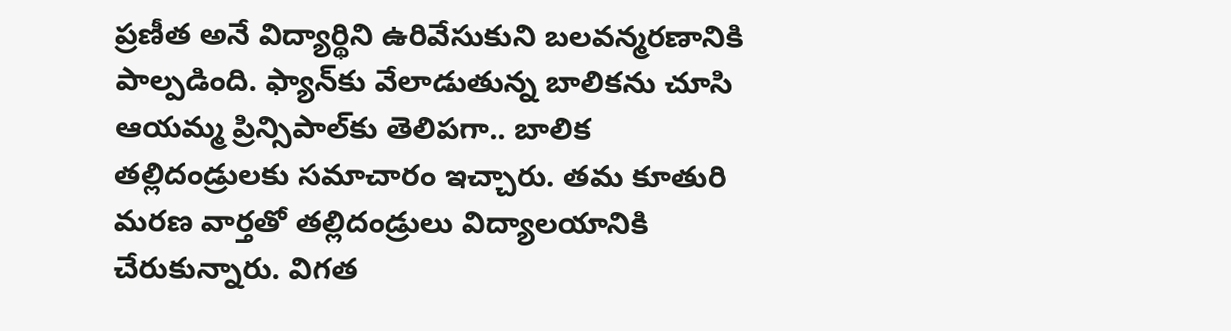ప్రణీత అనే విద్యార్థిని ఉరివేసుకుని బలవన్మరణానికి పాల్పడింది. ఫ్యాన్‌కు వేలాడుతున్న బాలికను చూసి ఆయమ్మ ప్రిన్సిపాల్‌కు తెలిపగా.. బాలిక తల్లిదండ్రులకు సమాచారం ఇచ్చారు. తమ కూతురి మరణ వార్తతో తల్లిదండ్రులు విద్యాలయానికి చేరుకున్నారు. విగత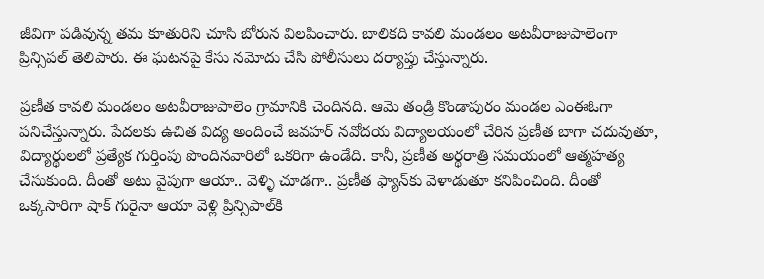జీవిగా పడివున్న తమ కూతురిని చూసి బోరున విలపించారు. బాలికది కావలి మండలం అటవీరాజుపాలెంగా ప్రిన్సిపల్‌ తెలిపారు. ఈ ఘటనపై కేసు నమోదు చేసి పోలీసులు దర్యాప్తు చేస్తున్నారు.

ప్రణీత కావలి మండలం అటవీరాజుపాలెం గ్రామానికి చెందినది. ఆమె తండ్రి కొండాపురం మండల ఎంఈఓగా పనిచేస్తున్నారు. పేదలకు ఉచిత విద్య అందించే జవహర్ నవోదయ విద్యాలయంలో చేరిన ప్రణీత బాగా చదువుతూ, విద్యార్థులలో ప్రత్యేక గుర్తింపు పొందినవారిలో ఒకరిగా ఉండేది. కానీ, ప్రణీత అర్థరాత్రి సమయంలో ఆత్మహత్య చేసుకుంది. దీంతో అటు వైపుగా ఆయా.. వెళ్ళి చూడగా.. ప్రణీత ఫ్యాన్‌కు వెళాడుతూ కనిపించింది. దీంతో ఒక్కసారిగా షాక్ గురైనా ఆయా వెళ్లి ప్రిన్సిపాల్‌కి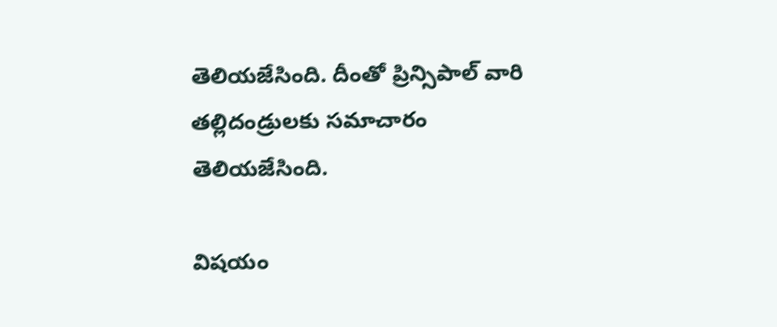తెలియజేసింది. దీంతో ప్రిన్సిపాల్ వారి తల్లిదండ్రులకు సమాచారం తెలియజేసింది.

విషయం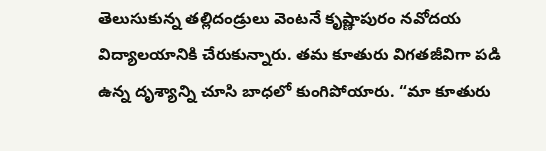తెలుసుకున్న తల్లిదండ్రులు వెంటనే కృష్ణాపురం నవోదయ విద్యాలయానికి చేరుకున్నారు. తమ కూతురు విగతజీవిగా పడి ఉన్న దృశ్యాన్ని చూసి బాధలో కుంగిపోయారు. “మా కూతురు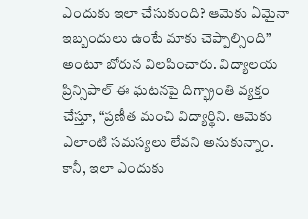ఎందుకు ఇలా చేసుకుంది? ఆమెకు ఏమైనా ఇబ్బందులు ఉంటే మాకు చెప్పాల్సింది” అంటూ బోరున విలపించారు. విద్యాలయ ప్రిన్సిపాల్ ఈ ఘటనపై దిగ్భ్రాంతి వ్యక్తం చేస్తూ, “ప్రణీత మంచి విద్యార్థిని. ఆమెకు ఎలాంటి సమస్యలు లేవని అనుకున్నాం. కానీ, ఇలా ఎందుకు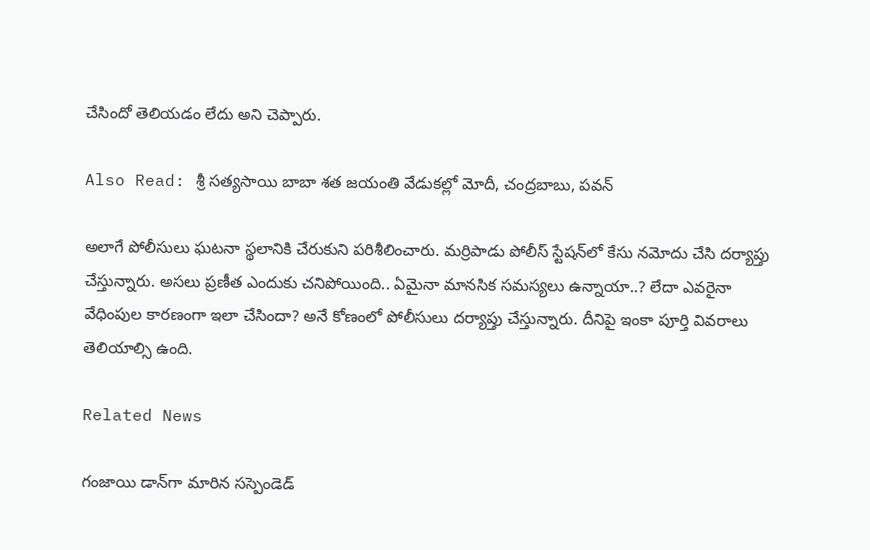చేసిందో తెలియడం లేదు అని చెప్పారు.

Also Read: శ్రీ సత్యసాయి బాబా శత జయంతి వేడుకల్లో మోదీ, చంద్రబాబు, పవన్

అలాగే పోలీసులు ఘటనా స్థలానికి చేరుకుని పరిశీలించారు. మర్రిపాడు పోలీస్ స్టేషన్‌లో కేసు నమోదు చేసి దర్యాప్తు చేస్తున్నారు. అసలు ప్రణీత ఎందుకు చనిపోయింది.. ఏమైనా మానసిక సమస్యలు ఉన్నాయా..? లేదా ఎవరైనా వేధింపుల కారణంగా ఇలా చేసిందా? అనే కోణంలో పోలీసులు దర్యాప్తు చేస్తున్నారు. దీనిపై ఇంకా పూర్తి వివరాలు తెలియాల్సి ఉంది.

Related News

గంజాయి డాన్‌గా మారిన సస్పెండెడ్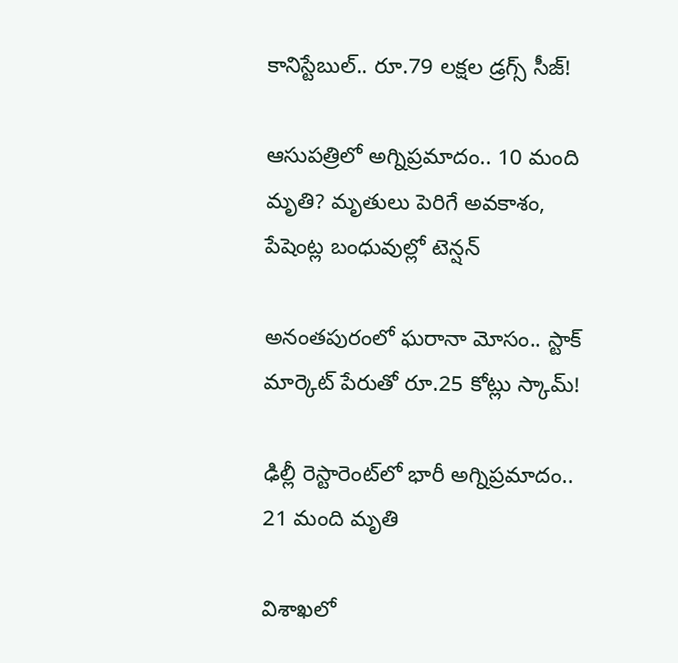కానిస్టేబుల్.. రూ.79 లక్షల డ్రగ్స్ సీజ్!

ఆసుపత్రిలో అగ్నిప్రమాదం.. 10 మంది మృతి? మృతులు పెరిగే అవకాశం, పేషెంట్ల బంధువుల్లో టెన్షన్

అనంతపురంలో ఘరానా మోసం.. స్టాక్ మార్కెట్ పేరుతో రూ.25 కోట్లు స్కామ్!

ఢిల్లీ రెస్టారెంట్‌లో భారీ అగ్నిప్రమాదం.. 21 మంది మృతి

విశాఖలో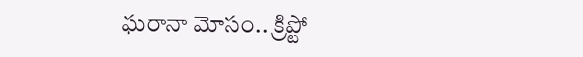ఘరానా మోసం.. క్రిప్టో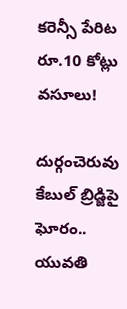కరెన్సీ పేరిట రూ.10 కోట్లు వసూలు!

దుర్గంచెరువు కేబుల్ బ్రిడ్జిపై ఘోరం.. యువతి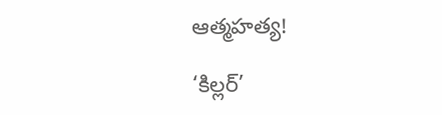ఆత్మహత్య!

‘కిల్లర్’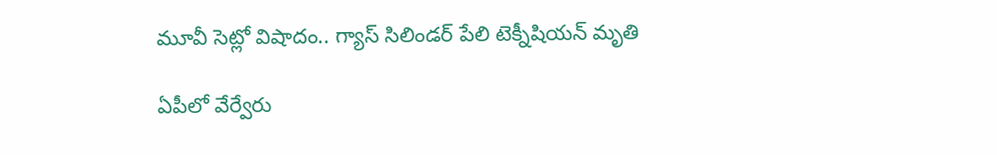మూవీ సెట్లో విషాదం.. గ్యాస్ సిలిండర్ పేలి టెక్నీషియన్ మృతి

ఏపీలో వేర్వేరు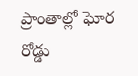ప్రాంతాల్లో ఘోర రోడ్డు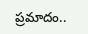ప్రమాదం..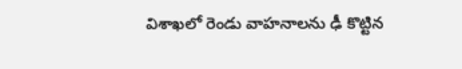విశాఖలో రెండు వాహనాలను ఢీ కొట్టిన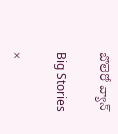బొలెరో వ్యాన్

Big Stories

×